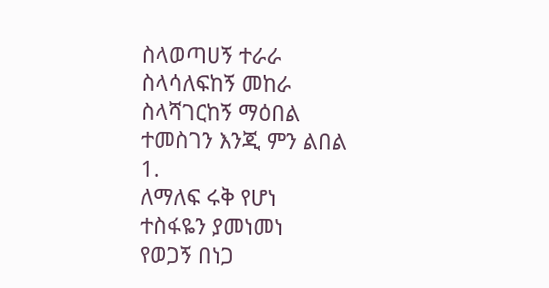ስላወጣሀኝ ተራራ
ስላሳለፍከኝ መከራ
ስላሻገርከኝ ማዕበል
ተመስገን እንጂ ምን ልበል
1.
ለማለፍ ሩቅ የሆነ
ተስፋዬን ያመነመነ
የወጋኝ በነጋ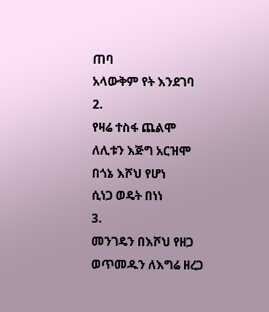ጠባ
አላውቅም የት እንደገባ
2.
የዛሬ ተስፋ ጨልሞ
ለሊቱን እጅግ አርዝሞ
በጎኔ እሾህ የሆነ
ሲነጋ ወዴት በነነ
3.
መንገዴን በእሾህ የዘጋ
ወጥመዱን ለእግሬ ዘረጋ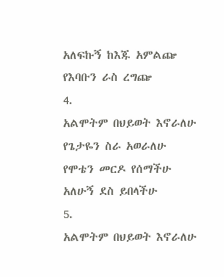አለፍኩኝ ከእጁ አምልጬ
የእባቡን ራስ ረግጬ
4.
አልሞትም በህይወት እኖራለሁ
የጌታዬን ስራ አወራለሁ
የሞቴን መርዶ የሰማችሁ
አለሁኝ ደስ ይበላችሁ
5.
አልሞትም በህይወት እኖራለሁ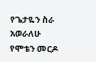የጌታዬን ስራ አወራለሁ
የሞቴን መርዶ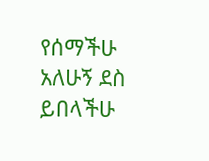የሰማችሁ
አለሁኝ ደስ ይበላችሁ